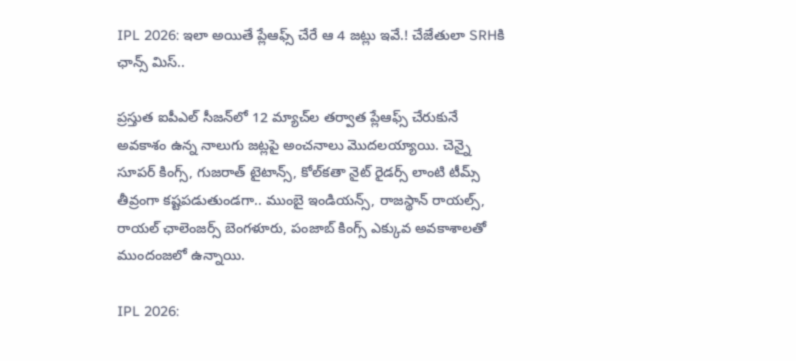IPL 2026: ఇలా అయితే ప్లేఆఫ్స్ చేరే ఆ 4 జట్లు ఇవే.! చేజేతులా SRHకి ఛాన్స్ మిస్..

ప్రస్తుత ఐపీఎల్ సీజన్‌లో 12 మ్యాచ్‌ల తర్వాత ప్లేఆఫ్స్ చేరుకునే అవకాశం ఉన్న నాలుగు జట్లపై అంచనాలు మొదలయ్యాయి. చెన్నై సూపర్ కింగ్స్, గుజరాత్ టైటాన్స్, కోల్‌కతా నైట్ రైడర్స్ లాంటి టీమ్స్ తీవ్రంగా కష్టపడుతుండగా.. ముంబై ఇండియన్స్, రాజస్థాన్ రాయల్స్, రాయల్ ఛాలెంజర్స్ బెంగళూరు, పంజాబ్ కింగ్స్ ఎక్కువ అవకాశాలతో ముందంజలో ఉన్నాయి.

IPL 2026: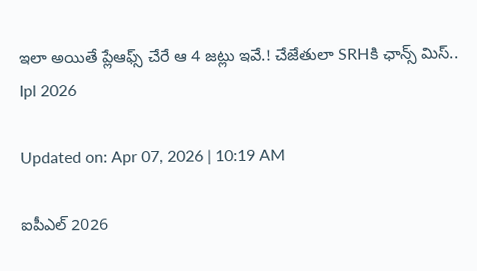ఇలా అయితే ప్లేఆఫ్స్ చేరే ఆ 4 జట్లు ఇవే.! చేజేతులా SRHకి ఛాన్స్ మిస్..
Ipl 2026

Updated on: Apr 07, 2026 | 10:19 AM

ఐపీఎల్ 2026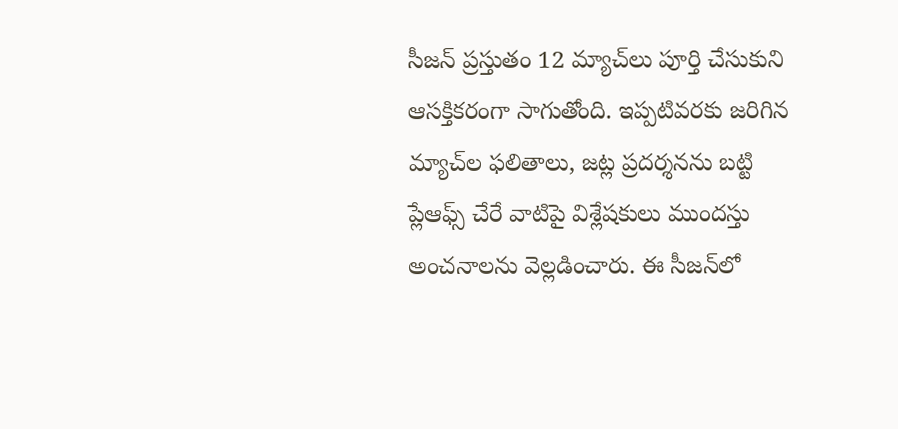సీజన్ ప్రస్తుతం 12 మ్యాచ్‌లు పూర్తి చేసుకుని ఆసక్తికరంగా సాగుతోంది. ఇప్పటివరకు జరిగిన మ్యాచ్‌ల ఫలితాలు, జట్ల ప్రదర్శనను బట్టి ప్లేఆఫ్స్ చేరే వాటిపై విశ్లేషకులు ముందస్తు అంచనాలను వెల్లడించారు. ఈ సీజన్‌లో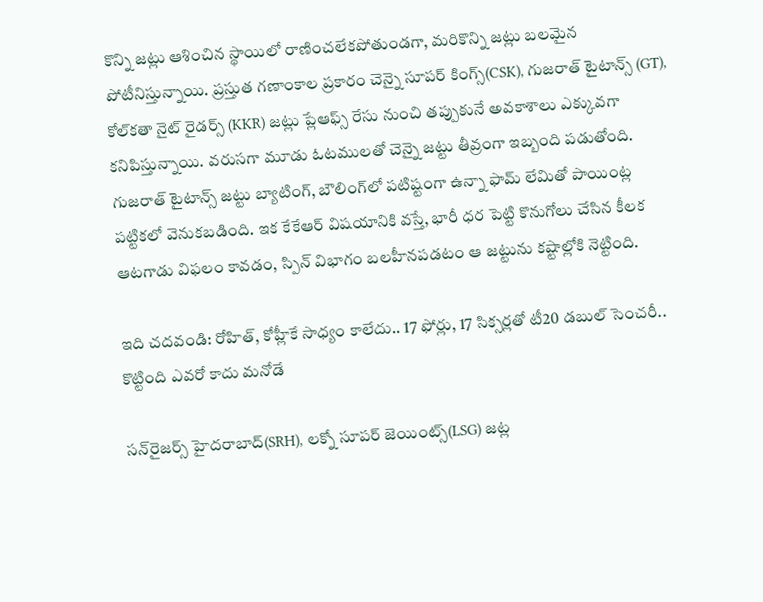కొన్ని జట్లు ఆశించిన స్థాయిలో రాణించలేకపోతుండగా, మరికొన్ని జట్లు బలమైన పోటీనిస్తున్నాయి. ప్రస్తుత గణాంకాల ప్రకారం చెన్నై సూపర్ కింగ్స్(CSK), గుజరాత్ టైటాన్స్ (GT), కోల్‌కతా నైట్ రైడర్స్ (KKR) జట్లు ప్లేఆఫ్స్ రేసు నుంచి తప్పుకునే అవకాశాలు ఎక్కువగా కనిపిస్తున్నాయి. వరుసగా మూడు ఓటములతో చెన్నై జట్టు తీవ్రంగా ఇబ్బంది పడుతోంది. గుజరాత్ టైటాన్స్ జట్టు బ్యాటింగ్, బౌలింగ్‌లో పటిష్టంగా ఉన్నా ఫామ్ లేమితో పాయింట్ల పట్టికలో వెనుకబడింది. ఇక కేకేఆర్ విషయానికి వస్తే, భారీ ధర పెట్టి కొనుగోలు చేసిన కీలక ఆటగాడు విఫలం కావడం, స్పిన్ విభాగం బలహీనపడటం ఆ జట్టును కష్టాల్లోకి నెట్టింది.

ఇది చదవండి: రోహిత్, కోహ్లీకే సాధ్యం కాలేదు.. 17 ఫోర్లు, 17 సిక్సర్లతో టీ20 డబుల్ సెంచరీ.. కొట్టింది ఎవరో కాదు మనోడే

సన్‌రైజర్స్ హైదరాబాద్(SRH), లక్నో సూపర్ జెయింట్స్(LSG) జట్ల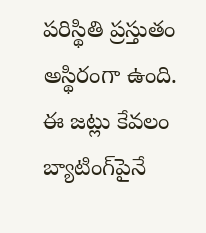పరిస్థితి ప్రస్తుతం అస్థిరంగా ఉంది. ఈ జట్లు కేవలం బ్యాటింగ్‌పైనే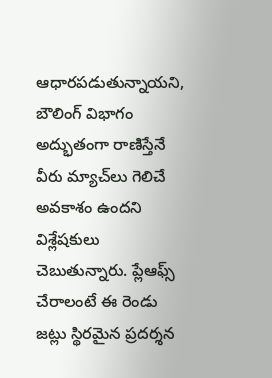ఆధారపడుతున్నాయని, బౌలింగ్ విభాగం అద్భుతంగా రాణిస్తేనే వీరు మ్యాచ్‌లు గెలిచే అవకాశం ఉందని విశ్లేషకులు చెబుతున్నారు. ప్లేఆఫ్స్ చేరాలంటే ఈ రెండు జట్లు స్థిరమైన ప్రదర్శన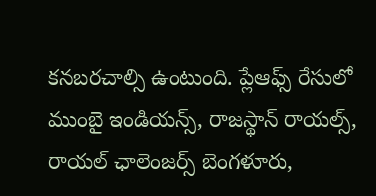కనబరచాల్సి ఉంటుంది. ప్లేఆఫ్స్ రేసులో ముంబై ఇండియన్స్, రాజస్థాన్ రాయల్స్, రాయల్ ఛాలెంజర్స్ బెంగళూరు,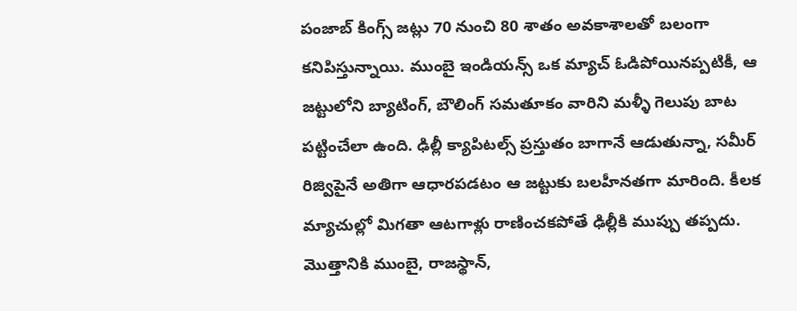పంజాబ్ కింగ్స్ జట్లు 70 నుంచి 80 శాతం అవకాశాలతో బలంగా కనిపిస్తున్నాయి. ముంబై ఇండియన్స్ ఒక మ్యాచ్ ఓడిపోయినప్పటికీ, ఆ జట్టులోని బ్యాటింగ్, బౌలింగ్ సమతూకం వారిని మళ్ళీ గెలుపు బాట పట్టించేలా ఉంది. ఢిల్లీ క్యాపిటల్స్ ప్రస్తుతం బాగానే ఆడుతున్నా, సమీర్ రిజ్విపైనే అతిగా ఆధారపడటం ఆ జట్టుకు బలహీనతగా మారింది. కీలక మ్యాచుల్లో మిగతా ఆటగాళ్లు రాణించకపోతే ఢిల్లీకి ముప్పు తప్పదు. మొత్తానికి ముంబై, రాజస్థాన్,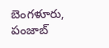బెంగళూరు, పంజాబ్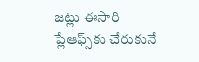జట్లు ఈసారి ప్లేఆఫ్స్‌కు చేరుకునే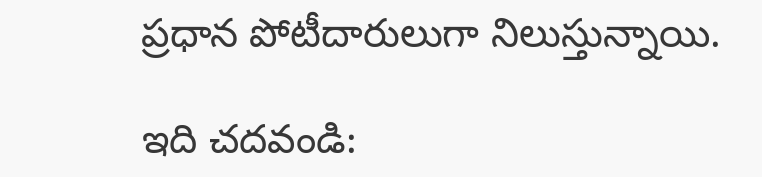ప్రధాన పోటీదారులుగా నిలుస్తున్నాయి.

ఇది చదవండి: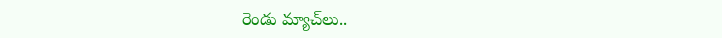రెండు మ్యాచ్‌లు..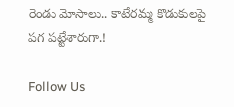రెండు మోసాలు.. కాటేరమ్మ కొడుకులపై పగ పట్టేశారుగా.!

Follow Us